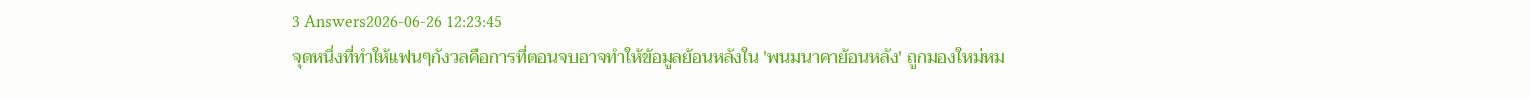3 Answers2026-06-26 12:23:45
จุดหนึ่งที่ทำให้แฟนๆกังวลคือการที่ตอนจบอาจทำให้ข้อมูลย้อนหลังใน 'พนมนาคาย้อนหลัง' ถูกมองใหม่หม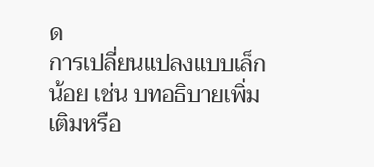ด
การเปลี่ยนแปลงแบบเล็กน้อย เช่น บทอธิบายเพิ่มเติมหรือ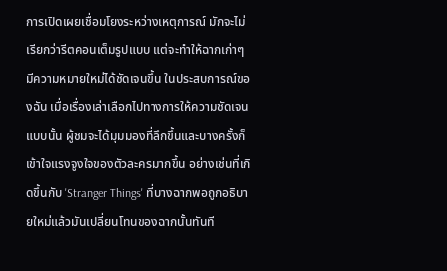การเปิดเผยเชื่อมโยงระหว่างเหตุการณ์ มักจะไม่เรียกว่ารีตคอนเต็มรูปแบบ แต่จะทำให้ฉากเก่าๆ มีความหมายใหม่ได้ชัดเจนขึ้น ในประสบการณ์ของฉัน เมื่อเรื่องเล่าเลือกไปทางการให้ความชัดเจนแบบนั้น ผู้ชมจะได้มุมมองที่ลึกขึ้นและบางครั้งก็เข้าใจแรงจูงใจของตัวละครมากขึ้น อย่างเช่นที่เกิดขึ้นกับ 'Stranger Things' ที่บางฉากพอถูกอธิบายใหม่แล้วมันเปลี่ยนโทนของฉากนั้นทันที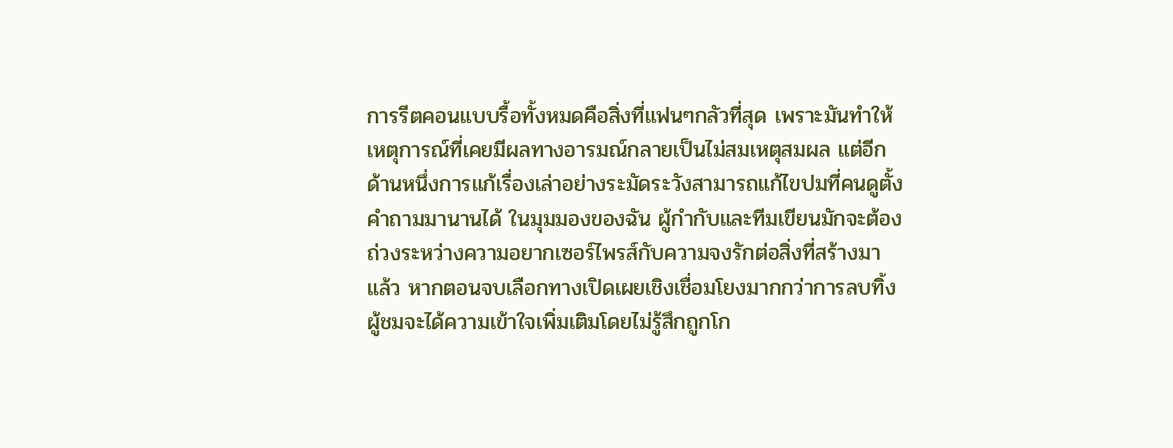การรีตคอนแบบรื้อทั้งหมดคือสิ่งที่แฟนๆกลัวที่สุด เพราะมันทำให้เหตุการณ์ที่เคยมีผลทางอารมณ์กลายเป็นไม่สมเหตุสมผล แต่อีกด้านหนึ่งการแก้เรื่องเล่าอย่างระมัดระวังสามารถแก้ไขปมที่คนดูตั้งคำถามมานานได้ ในมุมมองของฉัน ผู้กำกับและทีมเขียนมักจะต้องถ่วงระหว่างความอยากเซอร์ไพรส์กับความจงรักต่อสิ่งที่สร้างมาแล้ว หากตอนจบเลือกทางเปิดเผยเชิงเชื่อมโยงมากกว่าการลบทิ้ง ผู้ชมจะได้ความเข้าใจเพิ่มเติมโดยไม่รู้สึกถูกโก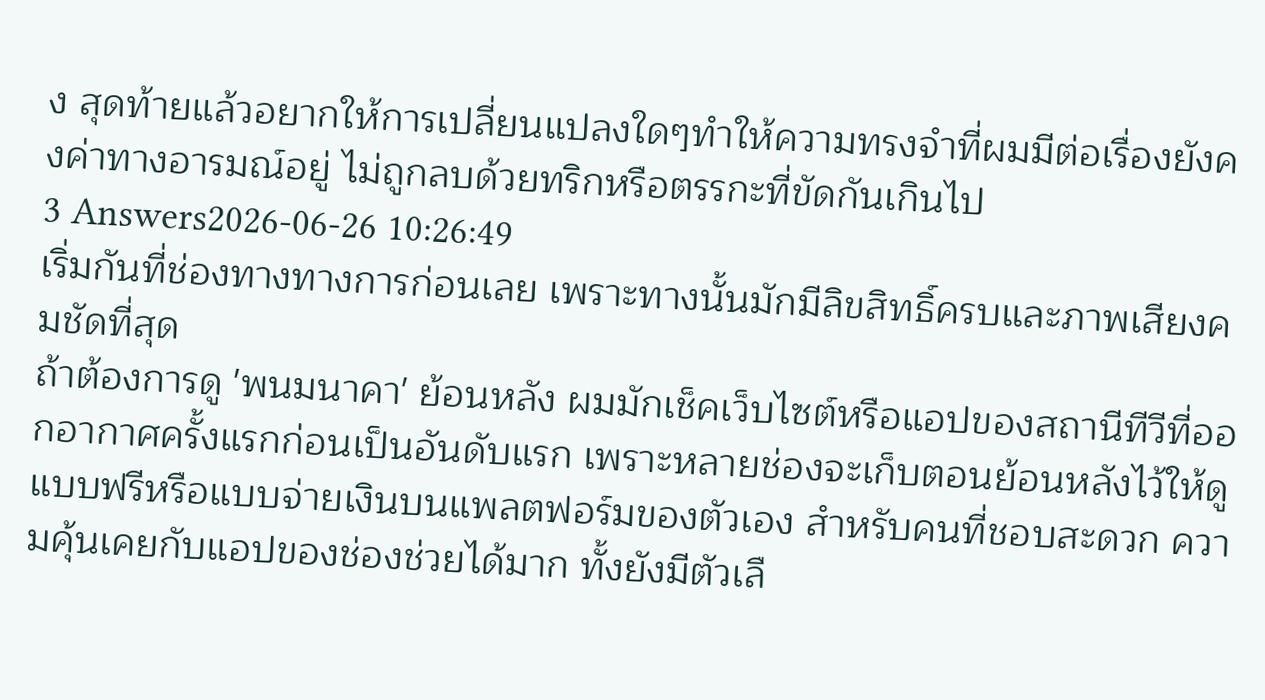ง สุดท้ายแล้วอยากให้การเปลี่ยนแปลงใดๆทำให้ความทรงจำที่ผมมีต่อเรื่องยังคงค่าทางอารมณ์อยู่ ไม่ถูกลบด้วยทริกหรือตรรกะที่ขัดกันเกินไป
3 Answers2026-06-26 10:26:49
เริ่มกันที่ช่องทางทางการก่อนเลย เพราะทางนั้นมักมีลิขสิทธิ์ครบและภาพเสียงคมชัดที่สุด
ถ้าต้องการดู 'พนมนาคา' ย้อนหลัง ผมมักเช็คเว็บไซต์หรือแอปของสถานีทีวีที่ออกอากาศครั้งแรกก่อนเป็นอันดับแรก เพราะหลายช่องจะเก็บตอนย้อนหลังไว้ให้ดูแบบฟรีหรือแบบจ่ายเงินบนแพลตฟอร์มของตัวเอง สำหรับคนที่ชอบสะดวก ความคุ้นเคยกับแอปของช่องช่วยได้มาก ทั้งยังมีตัวเลื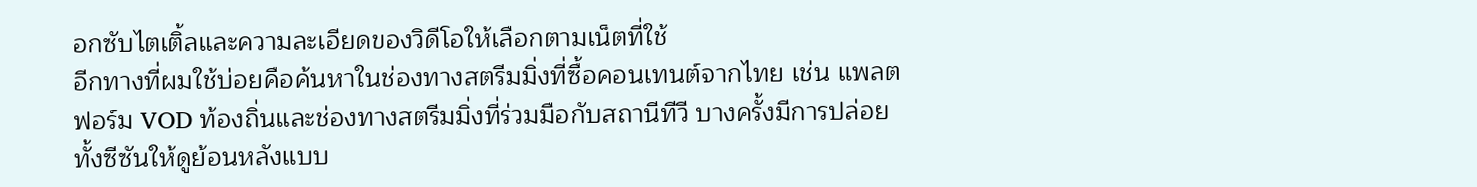อกซับไตเติ้ลและความละเอียดของวิดีโอให้เลือกตามเน็ตที่ใช้
อีกทางที่ผมใช้บ่อยคือค้นหาในช่องทางสตรีมมิ่งที่ซื้อคอนเทนต์จากไทย เช่น แพลตฟอร์ม VOD ท้องถิ่นและช่องทางสตรีมมิ่งที่ร่วมมือกับสถานีทีวี บางครั้งมีการปล่อยทั้งซีซันให้ดูย้อนหลังแบบ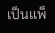เป็นแพ็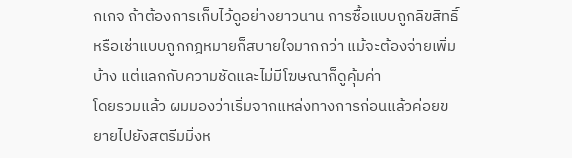กเกจ ถ้าต้องการเก็บไว้ดูอย่างยาวนาน การซื้อแบบถูกลิขสิทธิ์หรือเช่าแบบถูกกฎหมายก็สบายใจมากกว่า แม้จะต้องจ่ายเพิ่มบ้าง แต่แลกกับความชัดและไม่มีโฆษณาก็ดูคุ้มค่า
โดยรวมแล้ว ผมมองว่าเริ่มจากแหล่งทางการก่อนแล้วค่อยขยายไปยังสตรีมมิ่งห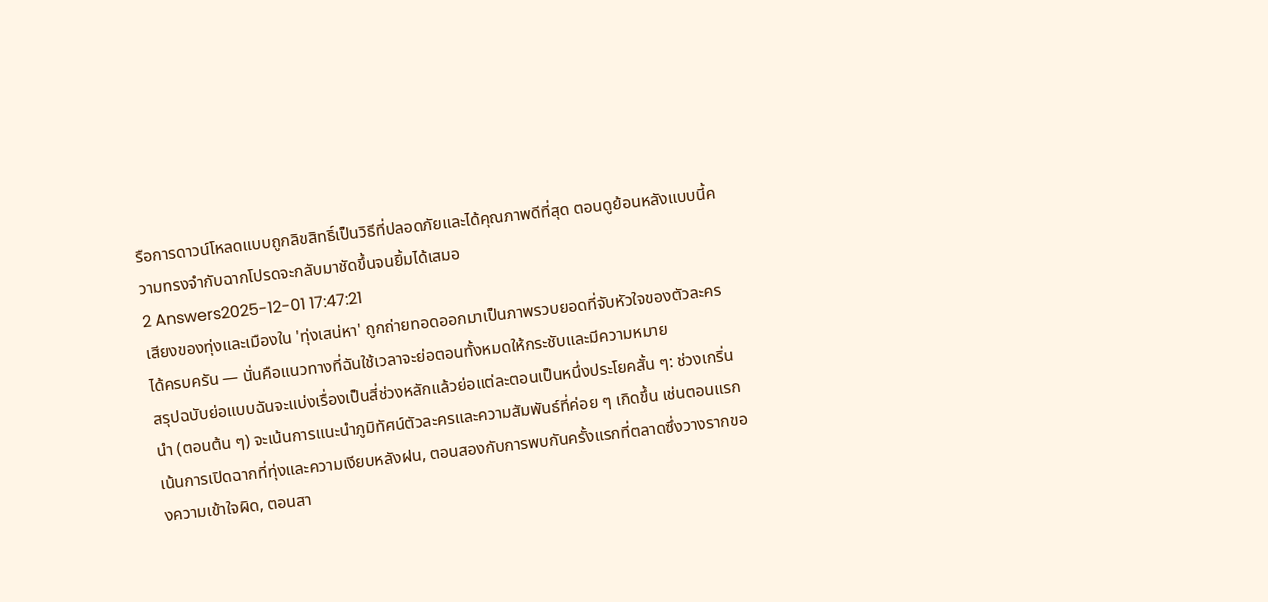รือการดาวน์โหลดแบบถูกลิขสิทธิ์เป็นวิธีที่ปลอดภัยและได้คุณภาพดีที่สุด ตอนดูย้อนหลังแบบนี้ความทรงจำกับฉากโปรดจะกลับมาชัดขึ้นจนยิ้มได้เสมอ
2 Answers2025-12-01 17:47:21
เสียงของทุ่งและเมืองใน 'ทุ่งเสน่หา' ถูกถ่ายทอดออกมาเป็นภาพรวบยอดที่จับหัวใจของตัวละครได้ครบครัน — นั่นคือแนวทางที่ฉันใช้เวลาจะย่อตอนทั้งหมดให้กระชับและมีความหมาย
สรุปฉบับย่อแบบฉันจะแบ่งเรื่องเป็นสี่ช่วงหลักแล้วย่อแต่ละตอนเป็นหนึ่งประโยคสั้น ๆ: ช่วงเกริ่นนำ (ตอนต้น ๆ) จะเน้นการแนะนำภูมิทัศน์ตัวละครและความสัมพันธ์ที่ค่อย ๆ เกิดขึ้น เช่นตอนแรกเน้นการเปิดฉากที่ทุ่งและความเงียบหลังฝน, ตอนสองกับการพบกันครั้งแรกที่ตลาดซึ่งวางรากของความเข้าใจผิด, ตอนสา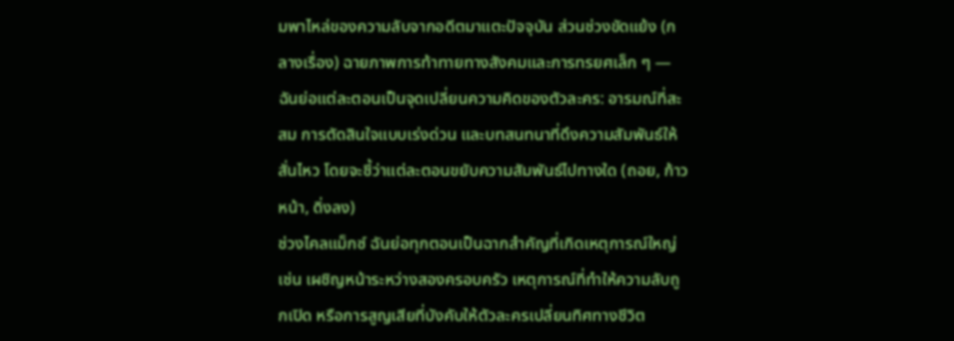มพาไหล่ของความลับจากอดีตมาแตะปัจจุบัน ส่วนช่วงขัดแย้ง (กลางเรื่อง) ฉายภาพการท้าทายทางสังคมและการทรยศเล็ก ๆ — ฉันย่อแต่ละตอนเป็นจุดเปลี่ยนความคิดของตัวละคร: อารมณ์ที่สะสม การตัดสินใจแบบเร่งด่วน และบทสนทนาที่ดึงความสัมพันธ์ให้สั่นไหว โดยจะชี้ว่าแต่ละตอนขยับความสัมพันธ์ไปทางใด (ถอย, ก้าวหน้า, ดิ่งลง)
ช่วงไคลแม็กซ์ ฉันย่อทุกตอนเป็นฉากสำคัญที่เกิดเหตุการณ์ใหญ่ เช่น เผชิญหน้าระหว่างสองครอบครัว เหตุการณ์ที่ทำให้ความลับถูกเปิด หรือการสูญเสียที่บังคับให้ตัวละครเปลี่ยนทิศทางชีวิต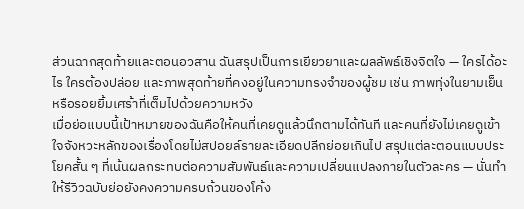ส่วนฉากสุดท้ายและตอนอวสาน ฉันสรุปเป็นการเยียวยาและผลลัพธ์เชิงจิตใจ — ใครได้อะไร ใครต้องปล่อย และภาพสุดท้ายที่คงอยู่ในความทรงจำของผู้ชม เช่น ภาพทุ่งในยามเย็นหรือรอยยิ้มเศร้าที่เต็มไปด้วยความหวัง
เมื่อย่อแบบนี้เป้าหมายของฉันคือให้คนที่เคยดูแล้วนึกตามได้ทันที และคนที่ยังไม่เคยดูเข้าใจจังหวะหลักของเรื่องโดยไม่สปอยล์รายละเอียดปลีกย่อยเกินไป สรุปแต่ละตอนแบบประโยคสั้น ๆ ที่เน้นผลกระทบต่อความสัมพันธ์และความเปลี่ยนแปลงภายในตัวละคร — นั่นทำให้รีวิวฉบับย่อยังคงความครบถ้วนของโค้ง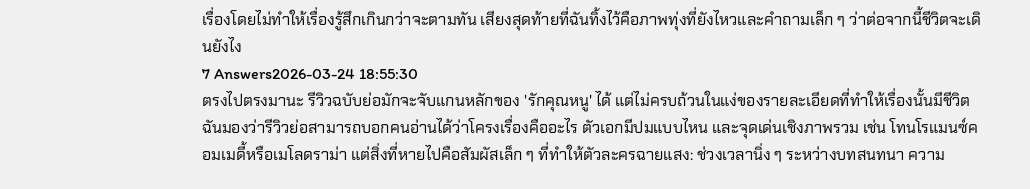เรื่องโดยไม่ทำให้เรื่องรู้สึกเกินกว่าจะตามทัน เสียงสุดท้ายที่ฉันทิ้งไว้คือภาพทุ่งที่ยังไหวและคำถามเล็ก ๆ ว่าต่อจากนี้ชีวิตจะเดินยังไง
7 Answers2026-03-24 18:55:30
ตรงไปตรงมานะ รีวิวฉบับย่อมักจะจับแกนหลักของ 'รักคุณหนู' ได้ แต่ไม่ครบถ้วนในแง่ของรายละเอียดที่ทำให้เรื่องนั้นมีชีวิต ฉันมองว่ารีวิวย่อสามารถบอกคนอ่านได้ว่าโครงเรื่องคืออะไร ตัวเอกมีปมแบบไหน และจุดเด่นเชิงภาพรวม เช่น โทนโรแมนซ์คอมเมดี้หรือเมโลดราม่า แต่สิ่งที่หายไปคือสัมผัสเล็ก ๆ ที่ทำให้ตัวละครฉายแสง: ช่วงเวลานิ่ง ๆ ระหว่างบทสนทนา ความ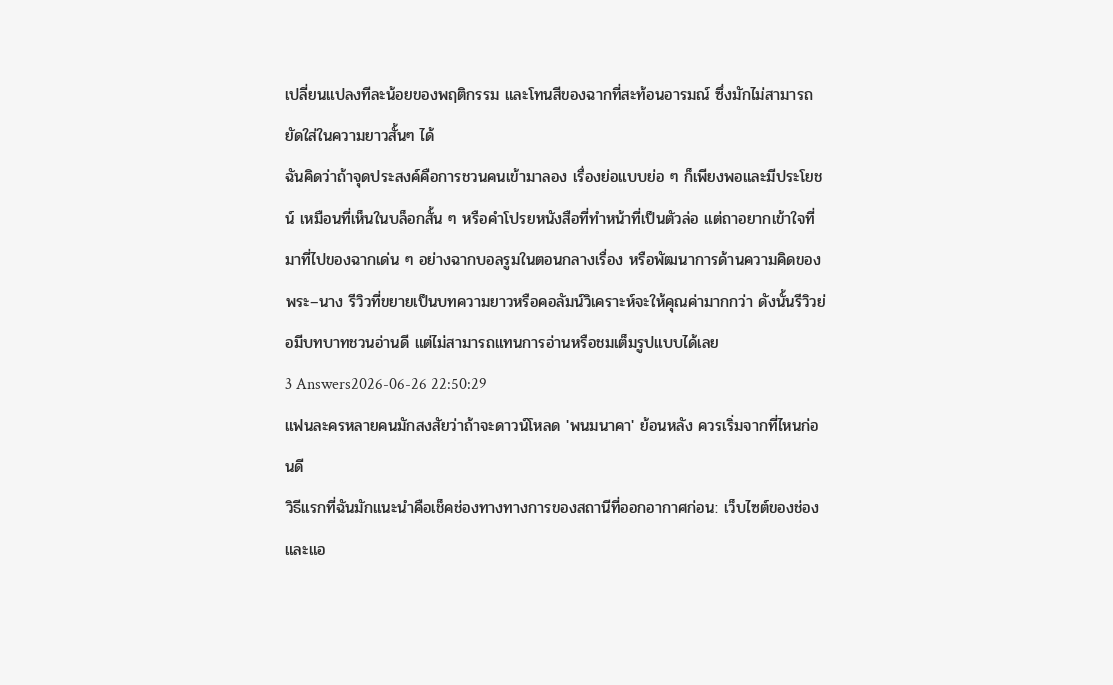เปลี่ยนแปลงทีละน้อยของพฤติกรรม และโทนสีของฉากที่สะท้อนอารมณ์ ซึ่งมักไม่สามารถยัดใส่ในความยาวสั้นๆ ได้
ฉันคิดว่าถ้าจุดประสงค์คือการชวนคนเข้ามาลอง เรื่องย่อแบบย่อ ๆ ก็เพียงพอและมีประโยชน์ เหมือนที่เห็นในบล็อกสั้น ๆ หรือคำโปรยหนังสือที่ทำหน้าที่เป็นตัวล่อ แต่ถาอยากเข้าใจที่มาที่ไปของฉากเด่น ๆ อย่างฉากบอลรูมในตอนกลางเรื่อง หรือพัฒนาการด้านความคิดของพระ–นาง รีวิวที่ขยายเป็นบทความยาวหรือคอลัมน์วิเคราะห์จะให้คุณค่ามากกว่า ดังนั้นรีวิวย่อมีบทบาทชวนอ่านดี แต่ไม่สามารถแทนการอ่านหรือชมเต็มรูปแบบได้เลย
3 Answers2026-06-26 22:50:29
แฟนละครหลายคนมักสงสัยว่าถ้าจะดาวน์โหลด 'พนมนาคา' ย้อนหลัง ควรเริ่มจากที่ไหนก่อนดี
วิธีแรกที่ฉันมักแนะนำคือเช็คช่องทางทางการของสถานีที่ออกอากาศก่อน: เว็บไซต์ของช่องและแอ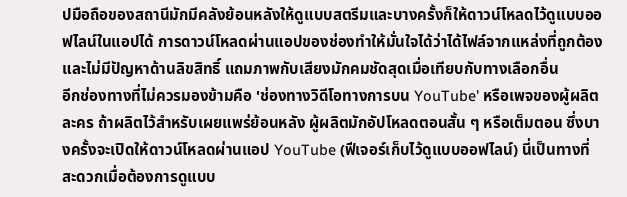ปมือถือของสถานีมักมีคลังย้อนหลังให้ดูแบบสตรีมและบางครั้งก็ให้ดาวน์โหลดไว้ดูแบบออฟไลน์ในแอปได้ การดาวน์โหลดผ่านแอปของช่องทำให้มั่นใจได้ว่าได้ไฟล์จากแหล่งที่ถูกต้องและไม่มีปัญหาด้านลิขสิทธิ์ แถมภาพกับเสียงมักคมชัดสุดเมื่อเทียบกับทางเลือกอื่น
อีกช่องทางที่ไม่ควรมองข้ามคือ 'ช่องทางวิดีโอทางการบน YouTube' หรือเพจของผู้ผลิตละคร ถ้าผลิตไว้สำหรับเผยแพร่ย้อนหลัง ผู้ผลิตมักอัปโหลดตอนสั้น ๆ หรือเต็มตอน ซึ่งบางครั้งจะเปิดให้ดาวน์โหลดผ่านแอป YouTube (ฟีเจอร์เก็บไว้ดูแบบออฟไลน์) นี่เป็นทางที่สะดวกเมื่อต้องการดูแบบ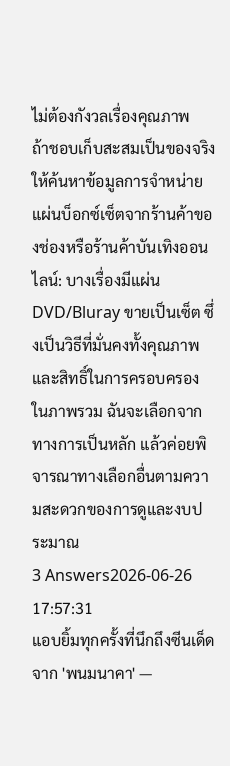ไม่ต้องกังวลเรื่องคุณภาพ
ถ้าชอบเก็บสะสมเป็นของจริง ให้ค้นหาข้อมูลการจำหน่ายแผ่นบ็อกซ์เซ็ตจากร้านค้าของช่องหรือร้านค้าบันเทิงออนไลน์: บางเรื่องมีแผ่น DVD/Bluray ขายเป็นเซ็ต ซึ่งเป็นวิธีที่มั่นคงทั้งคุณภาพและสิทธิ์ในการครอบครอง ในภาพรวม ฉันจะเลือกจากทางการเป็นหลัก แล้วค่อยพิจารณาทางเลือกอื่นตามความสะดวกของการดูและงบประมาณ
3 Answers2026-06-26 17:57:31
แอบยิ้มทุกครั้งที่นึกถึงซีนเด็ดจาก 'พนมนาคา' —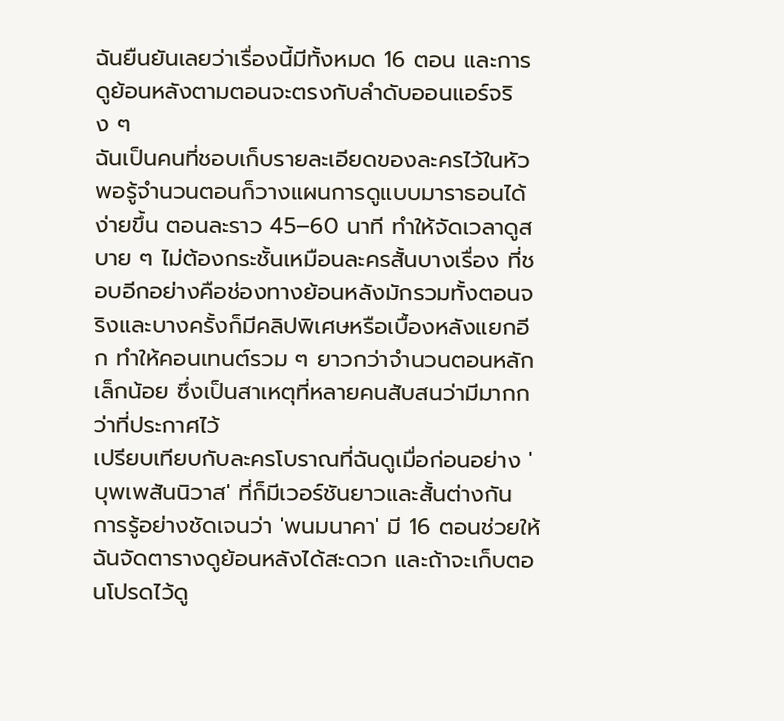ฉันยืนยันเลยว่าเรื่องนี้มีทั้งหมด 16 ตอน และการดูย้อนหลังตามตอนจะตรงกับลำดับออนแอร์จริง ๆ
ฉันเป็นคนที่ชอบเก็บรายละเอียดของละครไว้ในหัว พอรู้จำนวนตอนก็วางแผนการดูแบบมาราธอนได้ง่ายขึ้น ตอนละราว 45–60 นาที ทำให้จัดเวลาดูสบาย ๆ ไม่ต้องกระชั้นเหมือนละครสั้นบางเรื่อง ที่ชอบอีกอย่างคือช่องทางย้อนหลังมักรวมทั้งตอนจริงและบางครั้งก็มีคลิปพิเศษหรือเบื้องหลังแยกอีก ทำให้คอนเทนต์รวม ๆ ยาวกว่าจำนวนตอนหลักเล็กน้อย ซึ่งเป็นสาเหตุที่หลายคนสับสนว่ามีมากกว่าที่ประกาศไว้
เปรียบเทียบกับละครโบราณที่ฉันดูเมื่อก่อนอย่าง 'บุพเพสันนิวาส' ที่ก็มีเวอร์ชันยาวและสั้นต่างกัน การรู้อย่างชัดเจนว่า 'พนมนาคา' มี 16 ตอนช่วยให้ฉันจัดตารางดูย้อนหลังได้สะดวก และถ้าจะเก็บตอนโปรดไว้ดู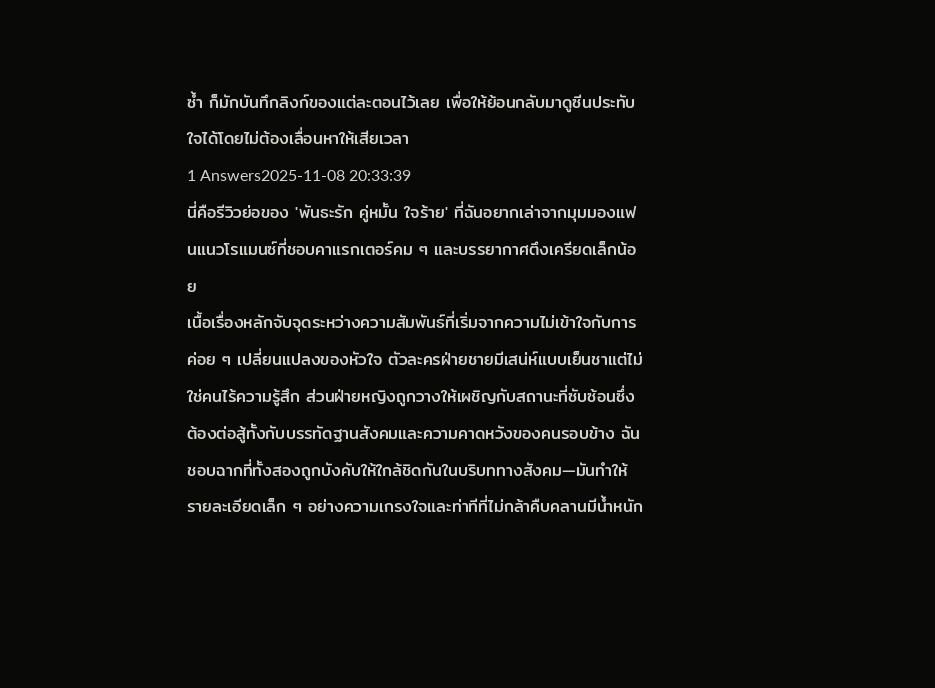ซ้ำ ก็มักบันทึกลิงก์ของแต่ละตอนไว้เลย เพื่อให้ย้อนกลับมาดูซีนประทับใจได้โดยไม่ต้องเลื่อนหาให้เสียเวลา
1 Answers2025-11-08 20:33:39
นี่คือรีวิวย่อของ 'พันธะรัก คู่หมั้น ใจร้าย' ที่ฉันอยากเล่าจากมุมมองแฟนแนวโรแมนซ์ที่ชอบคาแรกเตอร์คม ๆ และบรรยากาศตึงเครียดเล็กน้อย
เนื้อเรื่องหลักจับจุดระหว่างความสัมพันธ์ที่เริ่มจากความไม่เข้าใจกับการค่อย ๆ เปลี่ยนแปลงของหัวใจ ตัวละครฝ่ายชายมีเสน่ห์แบบเย็นชาแต่ไม่ใช่คนไร้ความรู้สึก ส่วนฝ่ายหญิงถูกวางให้เผชิญกับสถานะที่ซับซ้อนซึ่งต้องต่อสู้ทั้งกับบรรทัดฐานสังคมและความคาดหวังของคนรอบข้าง ฉันชอบฉากที่ทั้งสองถูกบังคับให้ใกล้ชิดกันในบริบททางสังคม—มันทำให้รายละเอียดเล็ก ๆ อย่างความเกรงใจและท่าทีที่ไม่กล้าคืบคลานมีน้ำหนัก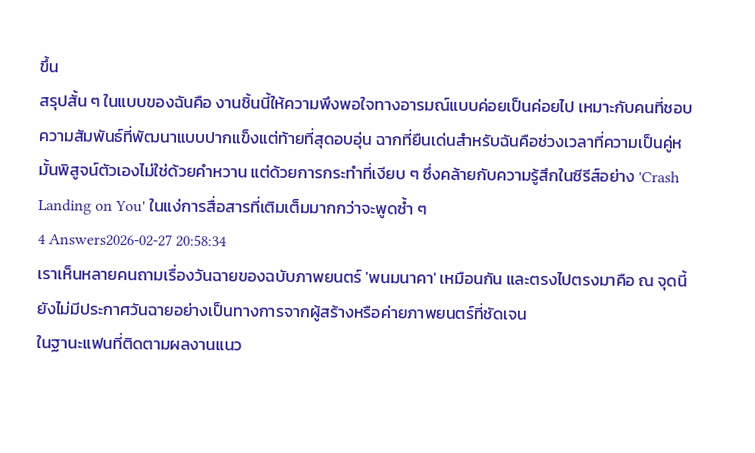ขึ้น
สรุปสั้น ๆ ในแบบของฉันคือ งานชิ้นนี้ให้ความพึงพอใจทางอารมณ์แบบค่อยเป็นค่อยไป เหมาะกับคนที่ชอบความสัมพันธ์ที่พัฒนาแบบปากแข็งแต่ท้ายที่สุดอบอุ่น ฉากที่ยืนเด่นสำหรับฉันคือช่วงเวลาที่ความเป็นคู่หมั้นพิสูจน์ตัวเองไม่ใช่ด้วยคำหวาน แต่ด้วยการกระทำที่เงียบ ๆ ซึ่งคล้ายกับความรู้สึกในซีรีส์อย่าง 'Crash Landing on You' ในแง่การสื่อสารที่เติมเต็มมากกว่าจะพูดซ้ำ ๆ
4 Answers2026-02-27 20:58:34
เราเห็นหลายคนถามเรื่องวันฉายของฉบับภาพยนตร์ 'พนมนาคา' เหมือนกัน และตรงไปตรงมาคือ ณ จุดนี้ยังไม่มีประกาศวันฉายอย่างเป็นทางการจากผู้สร้างหรือค่ายภาพยนตร์ที่ชัดเจน
ในฐานะแฟนที่ติดตามผลงานแนว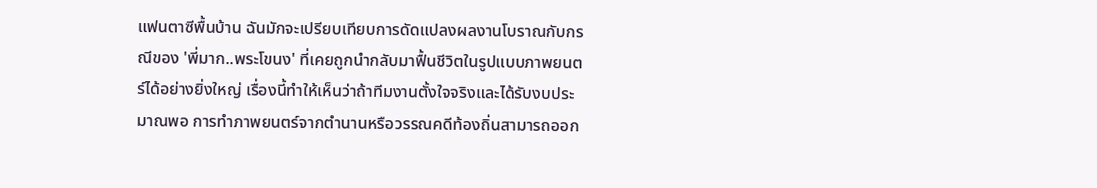แฟนตาซีพื้นบ้าน ฉันมักจะเปรียบเทียบการดัดแปลงผลงานโบราณกับกรณีของ 'พี่มาก..พระโขนง' ที่เคยถูกนำกลับมาฟื้นชีวิตในรูปแบบภาพยนตร์ได้อย่างยิ่งใหญ่ เรื่องนี้ทำให้เห็นว่าถ้าทีมงานตั้งใจจริงและได้รับงบประมาณพอ การทำภาพยนตร์จากตำนานหรือวรรณคดีท้องถิ่นสามารถออก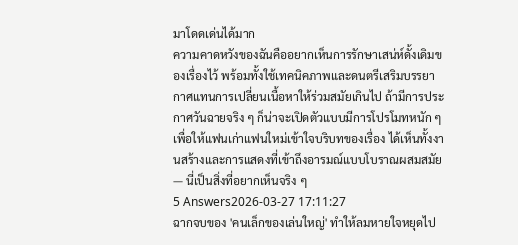มาโดดเด่นได้มาก
ความคาดหวังของฉันคืออยากเห็นการรักษาเสน่ห์ดั้งเดิมของเรื่องไว้ พร้อมทั้งใช้เทคนิคภาพและดนตรีเสริมบรรยากาศแทนการเปลี่ยนเนื้อหาให้ร่วมสมัยเกินไป ถ้ามีการประกาศวันฉายจริง ๆ ก็น่าจะเปิดตัวแบบมีการโปรโมทหนัก ๆ เพื่อให้แฟนเก่าแฟนใหม่เข้าใจบริบทของเรื่อง ได้เห็นทั้งงานสร้างและการแสดงที่เข้าถึงอารมณ์แบบโบราณผสมสมัย — นี่เป็นสิ่งที่อยากเห็นจริง ๆ
5 Answers2026-03-27 17:11:27
ฉากจบของ 'คนเล็กของเล่นใหญ่' ทำให้ลมหายใจหยุดไป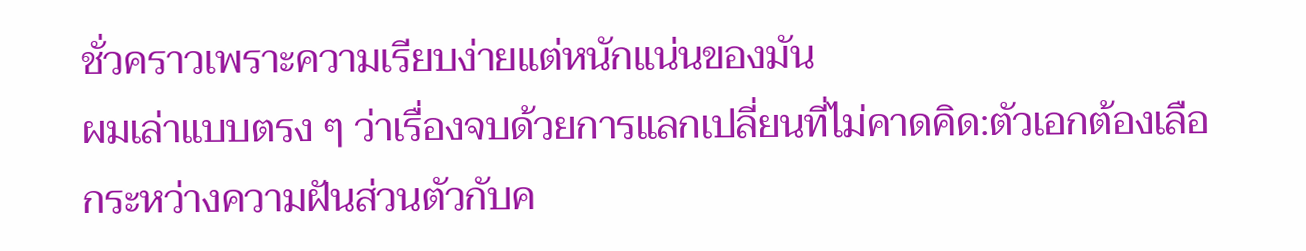ชั่วคราวเพราะความเรียบง่ายแต่หนักแน่นของมัน
ผมเล่าแบบตรง ๆ ว่าเรื่องจบด้วยการแลกเปลี่ยนที่ไม่คาดคิด:ตัวเอกต้องเลือกระหว่างความฝันส่วนตัวกับค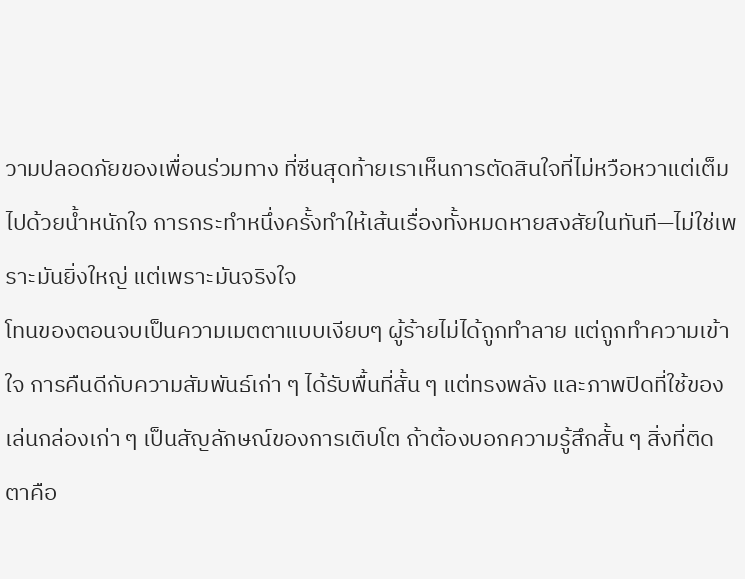วามปลอดภัยของเพื่อนร่วมทาง ที่ซีนสุดท้ายเราเห็นการตัดสินใจที่ไม่หวือหวาแต่เต็มไปด้วยน้ำหนักใจ การกระทำหนึ่งครั้งทำให้เส้นเรื่องทั้งหมดหายสงสัยในทันที—ไม่ใช่เพราะมันยิ่งใหญ่ แต่เพราะมันจริงใจ
โทนของตอนจบเป็นความเมตตาแบบเงียบๆ ผู้ร้ายไม่ได้ถูกทำลาย แต่ถูกทำความเข้าใจ การคืนดีกับความสัมพันธ์เก่า ๆ ได้รับพื้นที่สั้น ๆ แต่ทรงพลัง และภาพปิดที่ใช้ของเล่นกล่องเก่า ๆ เป็นสัญลักษณ์ของการเติบโต ถ้าต้องบอกความรู้สึกสั้น ๆ สิ่งที่ติดตาคือ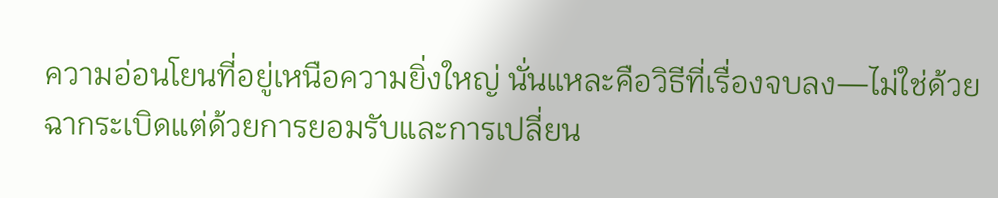ความอ่อนโยนที่อยู่เหนือความยิ่งใหญ่ นั่นแหละคือวิธีที่เรื่องจบลง—ไม่ใช่ด้วยฉากระเบิดแต่ด้วยการยอมรับและการเปลี่ยน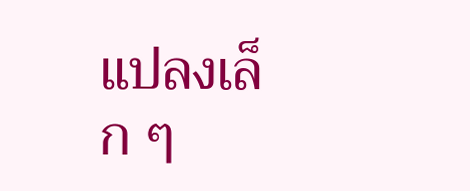แปลงเล็ก ๆ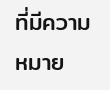ที่มีความหมาย